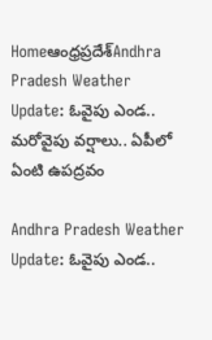Homeఆంధ్రప్రదేశ్‌Andhra Pradesh Weather Update: ఓవైపు ఎండ.. మరోవైపు వర్షాలు.. ఏపీలో ఏంటి ఉపద్రవం

Andhra Pradesh Weather Update: ఓవైపు ఎండ..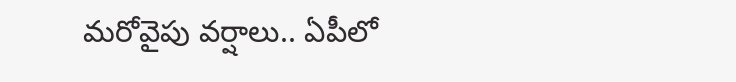మరోవైపు వర్షాలు.. ఏపీలో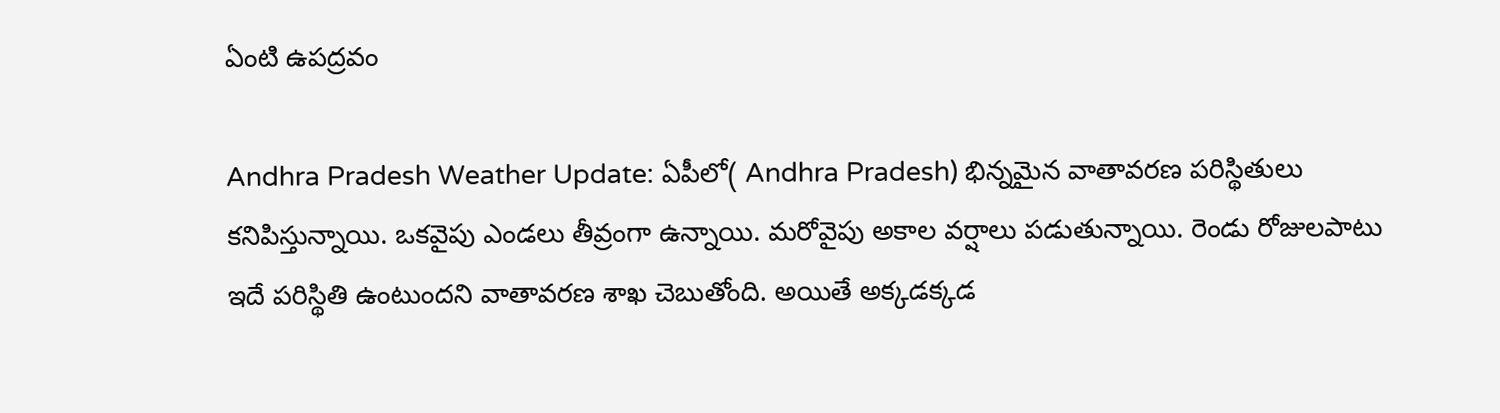ఏంటి ఉపద్రవం

Andhra Pradesh Weather Update: ఏపీలో( Andhra Pradesh) భిన్నమైన వాతావరణ పరిస్థితులు కనిపిస్తున్నాయి. ఒకవైపు ఎండలు తీవ్రంగా ఉన్నాయి. మరోవైపు అకాల వర్షాలు పడుతున్నాయి. రెండు రోజులపాటు ఇదే పరిస్థితి ఉంటుందని వాతావరణ శాఖ చెబుతోంది. అయితే అక్కడక్కడ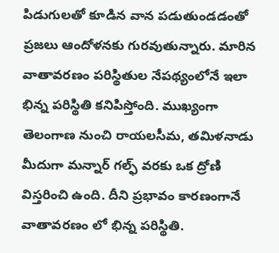పిడుగులతో కూడిన వాన పడుతుండడంతో ప్రజలు ఆందోళనకు గురవుతున్నారు. మారిన వాతావరణం పరిస్థితుల నేపథ్యంలోనే ఇలా భిన్న పరిస్థితి కనిపిస్తోంది. ముఖ్యంగా తెలంగాణ నుంచి రాయలసీమ, తమిళనాడు మీదుగా మన్నార్ గల్ఫ్ వరకు ఒక ద్రోణి విస్తరించి ఉంది. దీని ప్రభావం కారణంగానే వాతావరణం లో భిన్న పరిస్థితి.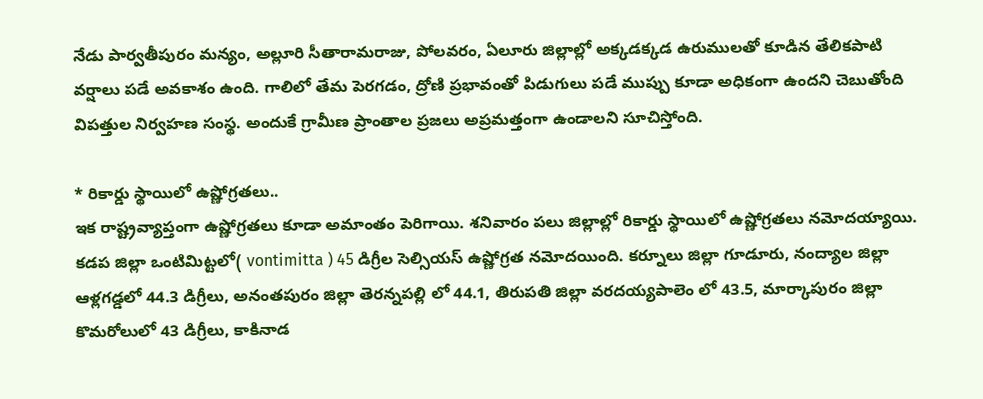నేడు పార్వతీపురం మన్యం, అల్లూరి సీతారామరాజు, పోలవరం, ఏలూరు జిల్లాల్లో అక్కడక్కడ ఉరుములతో కూడిన తేలికపాటి వర్షాలు పడే అవకాశం ఉంది. గాలిలో తేమ పెరగడం, ద్రోణి ప్రభావంతో పిడుగులు పడే ముప్పు కూడా అధికంగా ఉందని చెబుతోంది విపత్తుల నిర్వహణ సంస్థ. అందుకే గ్రామీణ ప్రాంతాల ప్రజలు అప్రమత్తంగా ఉండాలని సూచిస్తోంది.

* రికార్డు స్థాయిలో ఉష్ణోగ్రతలు..
ఇక రాష్ట్రవ్యాప్తంగా ఉష్ణోగ్రతలు కూడా అమాంతం పెరిగాయి. శనివారం పలు జిల్లాల్లో రికార్డు స్థాయిలో ఉష్ణోగ్రతలు నమోదయ్యాయి. కడప జిల్లా ఒంటిమిట్టలో( vontimitta ) 45 డిగ్రీల సెల్సియస్ ఉష్ణోగ్రత నమోదయింది. కర్నూలు జిల్లా గూడూరు, నంద్యాల జిల్లా ఆళ్లగడ్డలో 44.3 డిగ్రీలు, అనంతపురం జిల్లా తెరన్నపల్లి లో 44.1, తిరుపతి జిల్లా వరదయ్యపాలెం లో 43.5, మార్కాపురం జిల్లా కొమరోలులో 43 డిగ్రీలు, కాకినాడ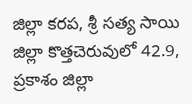జిల్లా కరప, శ్రీ సత్య సాయి జిల్లా కొత్తచెరువులో 42.9, ప్రకాశం జిల్లా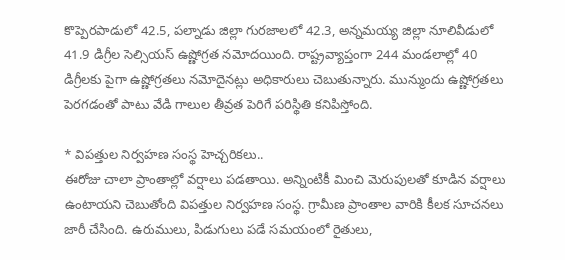కొప్పెరపాడులో 42.5, పల్నాడు జిల్లా గురజాలలో 42.3, అన్నమయ్య జిల్లా నూలివీడులో 41.9 డిగ్రీల సెల్సియస్ ఉష్ణోగ్రత నమోదయింది. రాష్ట్రవ్యాప్తంగా 244 మండలాల్లో 40 డిగ్రీలకు పైగా ఉష్ణోగ్రతలు నమోదైనట్లు అధికారులు చెబుతున్నారు. మున్ముందు ఉష్ణోగ్రతలు పెరగడంతో పాటు వేడి గాలుల తీవ్రత పెరిగే పరిస్థితి కనిపిస్తోంది.

* విపత్తుల నిర్వహణ సంస్థ హెచ్చరికలు..
ఈరోజు చాలా ప్రాంతాల్లో వర్షాలు పడతాయి. అన్నింటికీ మించి మెరుపులతో కూడిన వర్షాలు ఉంటాయని చెబుతోంది విపత్తుల నిర్వహణ సంస్థ. గ్రామీణ ప్రాంతాల వారికి కీలక సూచనలు జారీ చేసింది. ఉరుములు, పిడుగులు పడే సమయంలో రైతులు,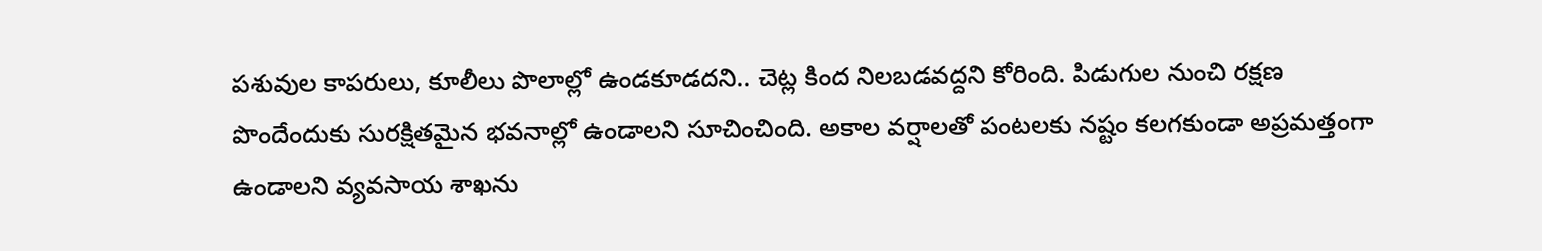పశువుల కాపరులు, కూలీలు పొలాల్లో ఉండకూడదని.. చెట్ల కింద నిలబడవద్దని కోరింది. పిడుగుల నుంచి రక్షణ పొందేందుకు సురక్షితమైన భవనాల్లో ఉండాలని సూచించింది. అకాల వర్షాలతో పంటలకు నష్టం కలగకుండా అప్రమత్తంగా ఉండాలని వ్యవసాయ శాఖను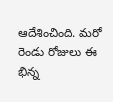ఆదేశించింది. మరో రెండు రోజులు ఈ భిన్న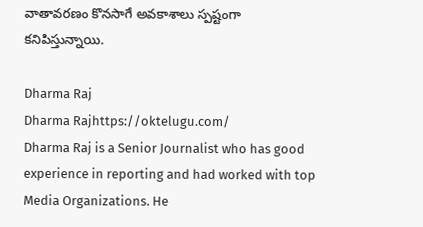వాతావరణం కొనసాగే అవకాశాలు స్పష్టంగా కనిపిస్తున్నాయి.

Dharma Raj
Dharma Rajhttps://oktelugu.com/
Dharma Raj is a Senior Journalist who has good experience in reporting and had worked with top Media Organizations. He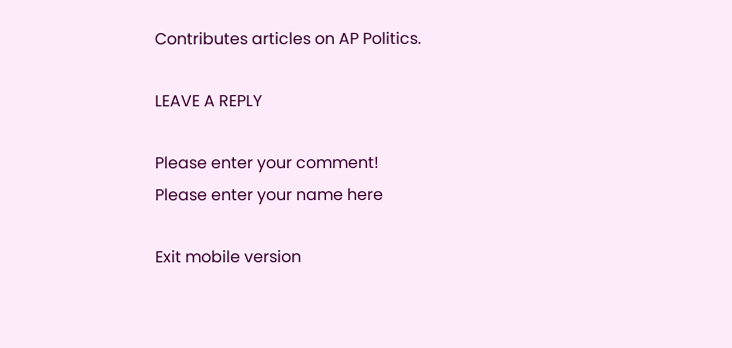Contributes articles on AP Politics.

LEAVE A REPLY

Please enter your comment!
Please enter your name here

Exit mobile version